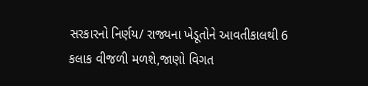સરકારનો નિર્ણય/ રાજ્યના ખેડૂતોને આવતીકાલથી 6 કલાક વીજળી મળશે,જાણો વિગત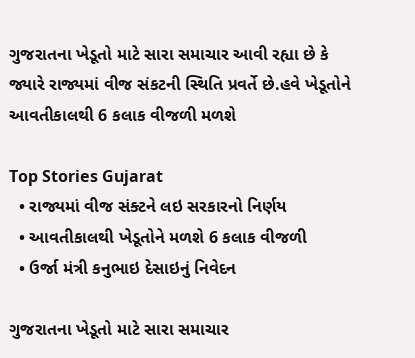ગુજરાતના ખેડૂતો માટે સારા સમાચાર આવી રહ્યા છે કે જ્યારે રાજ્યમાં વીજ સંકટની સ્થિતિ પ્રવર્તે છે.હવે ખેડૂતોને આવતીકાલથી 6 કલાક વીજળી મળશે

Top Stories Gujarat
  • રાજ્યમાં વીજ સંક્ટને લઇ સરકારનો નિર્ણય
  • આવતીકાલથી ખેડૂતોને મળશે 6 કલાક વીજળી
  • ઉર્જા મંત્રી કનુભાઇ દેસાઇનું નિવેદન

ગુજરાતના ખેડૂતો માટે સારા સમાચાર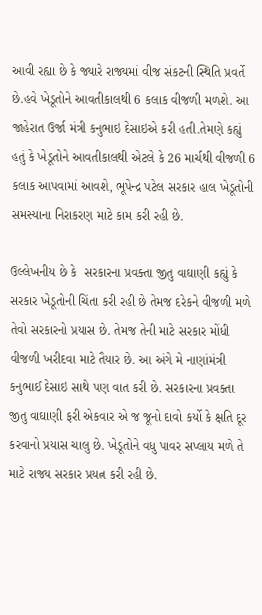આવી રહ્યા છે કે જ્યારે રાજ્યમાં વીજ સંકટની સ્થિતિ પ્રવર્તે છે.હવે ખેડૂતોને આવતીકાલથી 6 કલાક વીજળી મળશે. આ જાહેરાત ઉર્જા મંત્રી કનુભાઇ દેસાઇએ કરી હતી.તેમણે કહ્યું હતું કે ખેડૂતોને આવતીકાલથી એટલે કે 26 માર્ચથી વીજળી 6 કલાક આપવામાં આવશે, ભૂપેન્દ્ર પટેલ સરકાર હાલ ખેડૂતોની સમસ્યાના નિરાકરણ માટે કામ કરી રહી છે.

ઉલ્લેખનીય છે કે  સરકારના પ્રવક્તા જીતુ વાઘાણી કહ્યું કે સરકાર ખેડૂતોની ચિંતા કરી રહી છે તેમજ દરેકને વીજળી મળે તેવો સરકારનો પ્રયાસ છે. તેમજ તેની માટે સરકાર મોંધી વીજળી ખરીદવા માટે તૈયાર છે. આ અંગે મે નાણાંમંત્રી કનુભાઈ દેસાઇ સાથે પણ વાત કરી છે. સરકારના પ્રવક્તા જીતુ વાઘાણી ફરી એકવાર એ જ જૂનો દાવો કર્યો કે ક્ષતિ દૂર કરવાનો પ્રયાસ ચાલુ છે. ખેડૂતોને વધુ પાવર સપ્લાય મળે તે માટે રાજ્ય સરકાર પ્રયત્ન કરી રહી છે.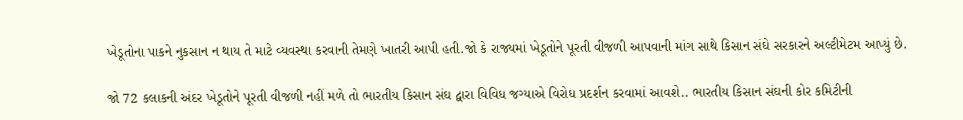ખેડૂતોના પાકને નુકસાન ન થાય તે માટે વ્યવસ્થા કરવાની તેમણે ખાતરી આપી હતી.જો કે રાજ્યમાં ખેડૂતોને પૂરતી વીજળી આપવાની માંગ સાથે કિસાન સંઘે સરકારને અલ્ટીમેટમ આપ્યું છે.

જો 72 કલાકની અંદર ખેડૂતોને પૂરતી વીજળી નહીં મળે તો ભારતીય કિસાન સંઘ દ્વારા વિવિધ જગ્યાએ વિરોધ પ્રદર્શન કરવામાં આવશે.. ભારતીય કિસાન સંઘની કોર કમિટીની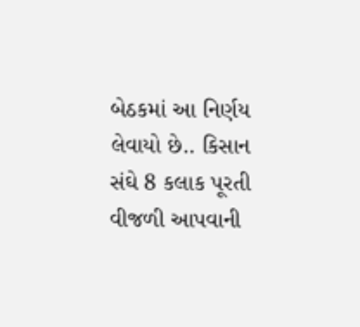બેઠકમાં આ નિર્ણય લેવાયો છે.. કિસાન સંઘે 8 કલાક પૂરતી વીજળી આપવાની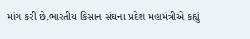માંગ કરી છે.ભારતીય કિસાન સંઘના પ્રદેશ મહામંત્રીએ કહ્યું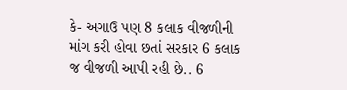કે- અગાઉ પણ 8 કલાક વીજળીની માંગ કરી હોવા છતાં સરકાર 6 કલાક જ વીજળી આપી રહી છે.. 6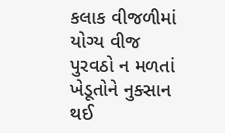કલાક વીજળીમાં યોગ્ય વીજ પુરવઠો ન મળતાં ખેડૂતોને નુક્સાન થઈ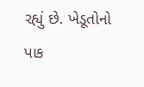રહ્યું છે. ખેડૂતોનો પાક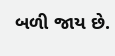બળી જાય છે.